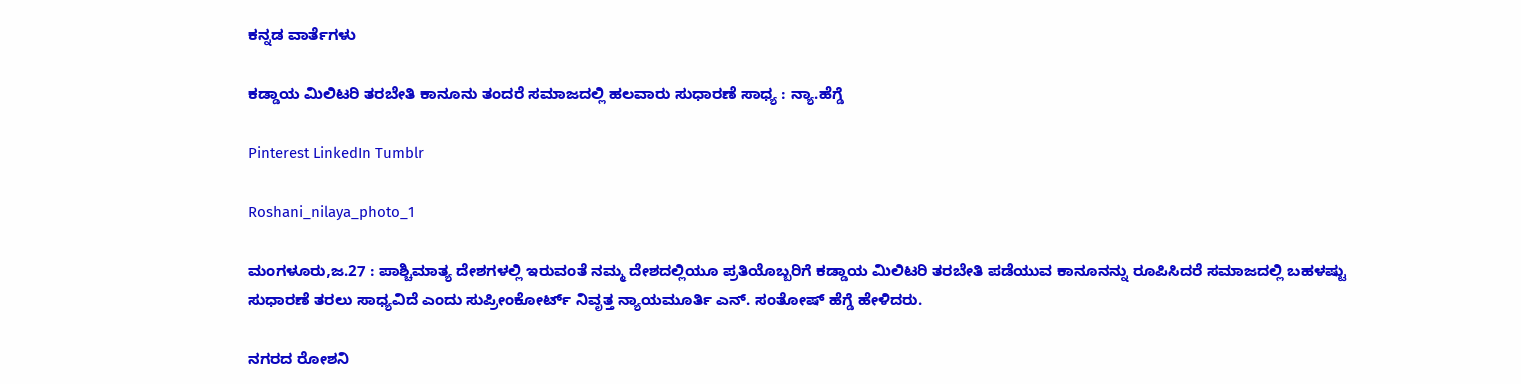ಕನ್ನಡ ವಾರ್ತೆಗಳು

ಕಡ್ಡಾಯ ಮಿಲಿಟರಿ ತರಬೇತಿ ಕಾನೂನು ತಂದರೆ ಸಮಾಜದಲ್ಲಿ ಹಲವಾರು ಸುಧಾರಣೆ ಸಾಧ್ಯ : ನ್ಯಾ.ಹೆಗ್ಡೆ

Pinterest LinkedIn Tumblr

Roshani_nilaya_photo_1

ಮಂಗಳೂರು,ಜ.27 : ಪಾಶ್ಚಿಮಾತ್ಯ ದೇಶಗಳಲ್ಲಿ ಇರುವಂತೆ ನಮ್ಮ ದೇಶದಲ್ಲಿಯೂ ಪ್ರತಿಯೊಬ್ಬರಿಗೆ ಕಡ್ಡಾಯ ಮಿಲಿಟರಿ ತರಬೇತಿ ಪಡೆಯುವ ಕಾನೂನನ್ನು ರೂಪಿಸಿದರೆ ಸಮಾಜದಲ್ಲಿ ಬಹಳಷ್ಟು ಸುಧಾರಣೆ ತರಲು ಸಾಧ್ಯವಿದೆ ಎಂದು ಸುಪ್ರೀಂಕೋರ್ಟ್ ನಿವೃತ್ತ ನ್ಯಾಯಮೂರ್ತಿ ಎನ್. ಸಂತೋಷ್ ಹೆಗ್ಡೆ ಹೇಳಿದರು.

ನಗರದ ರೋಶನಿ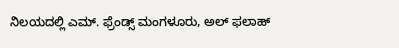ನಿಲಯದಲ್ಲಿ ಎಮ್. ಫ್ರೆಂಡ್ಸ್ ಮಂಗಳೂರು, ಅಲ್ ಫಲಾಹ್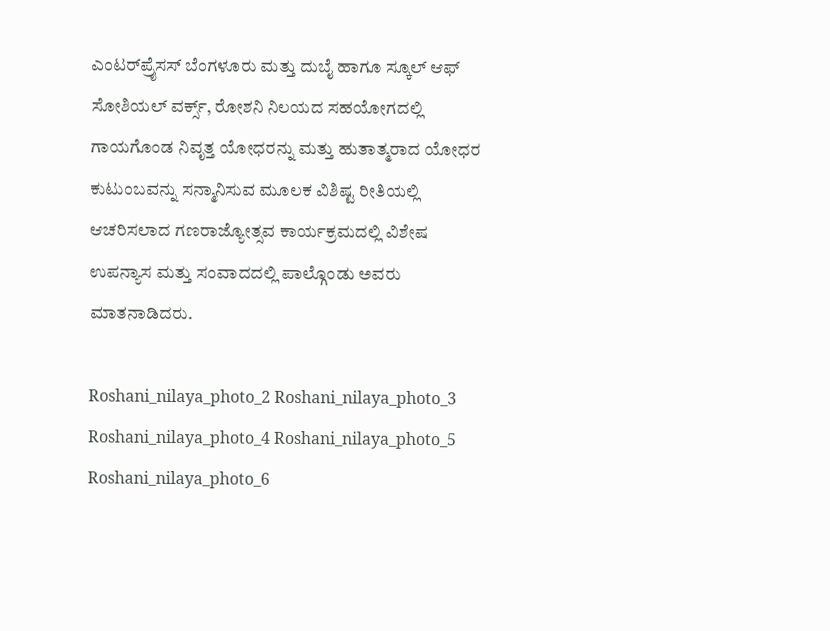ಎಂಟರ್‌ಪ್ರೈಸಸ್ ಬೆಂಗಳೂರು ಮತ್ತು ದುಬೈ ಹಾಗೂ ಸ್ಕೂಲ್ ಆಫ್ ಸೋಶಿಯಲ್ ವರ್ಕ್ಸ್, ರೋಶನಿ ನಿಲಯದ ಸಹಯೋಗದಲ್ಲಿ ಗಾಯಗೊಂಡ ನಿವೃತ್ತ ಯೋಧರನ್ನು ಮತ್ತು ಹುತಾತ್ಮರಾದ ಯೋಧರ ಕುಟುಂಬವನ್ನು ಸನ್ಮಾನಿಸುವ ಮೂಲಕ ವಿಶಿಷ್ಟ ರೀತಿಯಲ್ಲಿ ಆಚರಿಸಲಾದ ಗಣರಾಜ್ಯೋತ್ಸವ ಕಾರ್ಯಕ್ರಮದಲ್ಲಿ ವಿಶೇಷ ಉಪನ್ಯಾಸ ಮತ್ತು ಸಂವಾದದಲ್ಲಿ ಪಾಲ್ಗೊಂಡು ಅವರು ಮಾತನಾಡಿದರು.

Roshani_nilaya_photo_2 Roshani_nilaya_photo_3 Roshani_nilaya_photo_4 Roshani_nilaya_photo_5 Roshani_nilaya_photo_6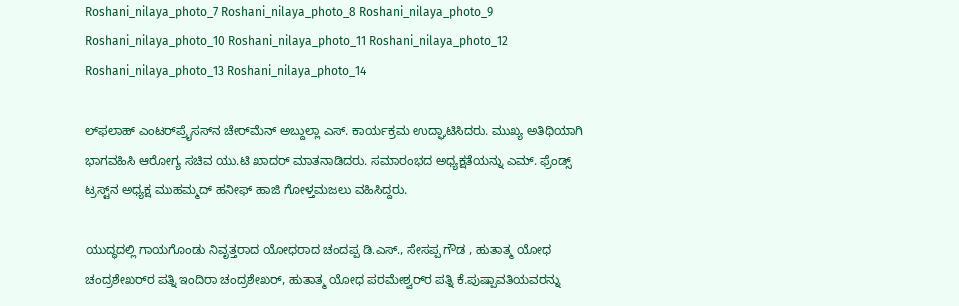Roshani_nilaya_photo_7 Roshani_nilaya_photo_8 Roshani_nilaya_photo_9 Roshani_nilaya_photo_10 Roshani_nilaya_photo_11 Roshani_nilaya_photo_12 Roshani_nilaya_photo_13 Roshani_nilaya_photo_14

ಲ್‌ಫಲಾಹ್ ಎಂಟರ್‌ಪ್ರೈಸಸ್‌ನ ಚೇರ್‌ಮೆನ್ ಅಬ್ದುಲ್ಲಾ ಎಸ್. ಕಾರ್ಯಕ್ರಮ ಉದ್ಘಾಟಿಸಿದರು. ಮುಖ್ಯ ಅತಿಥಿಯಾಗಿ ಭಾಗವಹಿಸಿ ಆರೋಗ್ಯ ಸಚಿವ ಯು.ಟಿ ಖಾದರ್ ಮಾತನಾಡಿದರು. ಸಮಾರಂಭದ ಅಧ್ಯಕ್ಷತೆಯನ್ನು ಎಮ್. ಫ್ರೆಂಡ್ಸ್ ಟ್ರಸ್ಟ್‌ನ ಅಧ್ಯಕ್ಷ ಮುಹಮ್ಮದ್ ಹನೀಫ್ ಹಾಜಿ ಗೋಳ್ತಮಜಲು ವಹಿಸಿದ್ದರು.

ಯುದ್ಧದಲ್ಲಿ ಗಾಯಗೊಂಡು ನಿವೃತ್ತರಾದ ಯೋಧರಾದ ಚಂದಪ್ಪ ಡಿ.ಎಸ್., ಸೇಸಪ್ಪ ಗೌಡ , ಹುತಾತ್ಮ ಯೋಧ ಚಂದ್ರಶೇಖರ್‌ರ ಪತ್ನಿ ಇಂದಿರಾ ಚಂದ್ರಶೇಖರ್, ಹುತಾತ್ಮ ಯೋಧ ಪರಮೇಶ್ವರ್‌ರ ಪತ್ನಿ ಕೆ.ಪುಷ್ಪಾವತಿಯವರನ್ನು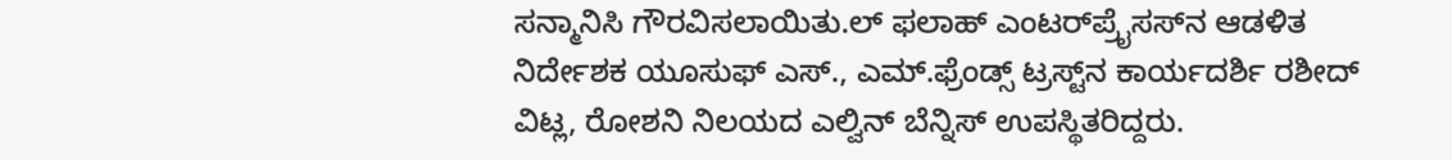ಸನ್ಮಾನಿಸಿ ಗೌರವಿಸಲಾಯಿತು.ಲ್ ಫಲಾಹ್ ಎಂಟರ್‌ಪ್ರೈಸಸ್‌ನ ಆಡಳಿತ ನಿರ್ದೇಶಕ ಯೂಸುಫ್ ಎಸ್., ಎಮ್.ಫ್ರೆಂಡ್ಸ್ ಟ್ರಸ್ಟ್‌ನ ಕಾರ್ಯದರ್ಶಿ ರಶೀದ್ ವಿಟ್ಲ, ರೋಶನಿ ನಿಲಯದ ಎಲ್ವಿನ್ ಬೆನ್ನಿಸ್ ಉಪಸ್ಥಿತರಿದ್ದರು.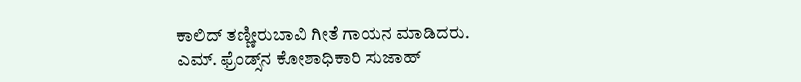ಕಾಲಿದ್ ತಣ್ಣೀರುಬಾವಿ ಗೀತೆ ಗಾಯನ ಮಾಡಿದರು. ಎಮ್. ಫ್ರೆಂಡ್ಸ್‌ನ ಕೋಶಾಧಿಕಾರಿ ಸುಜಾಹ್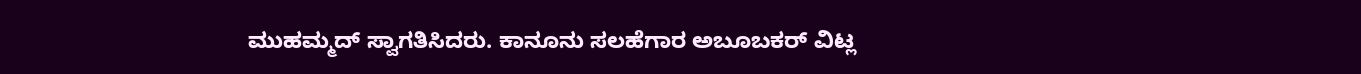ಮುಹಮ್ಮದ್ ಸ್ವಾಗತಿಸಿದರು. ಕಾನೂನು ಸಲಹೆಗಾರ ಅಬೂಬಕರ್ ವಿಟ್ಲ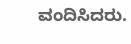ವಂದಿಸಿದರು.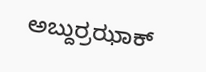ಅಬ್ದುರ್ರಝಾಕ್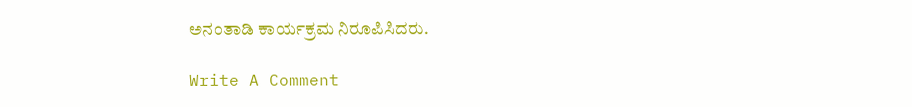ಅನಂತಾಡಿ ಕಾರ್ಯಕ್ರಮ ನಿರೂಪಿಸಿದರು.

Write A Comment